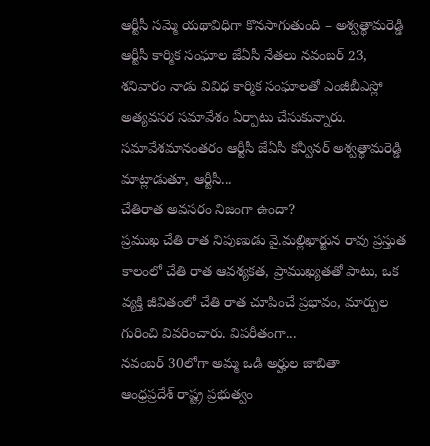ఆర్టీసీ సమ్మె యథావిధిగా కొనసాగుతుంది – అశ్వత్థామరెడ్డి
ఆర్టీసీ కార్మిక సంఘాల జేఏసీ నేతలు నవంబర్ 23, శనివారం నాడు వివిధ కార్మిక సంఘాలతో ఎంజీబీఎస్లో అత్యవసర సమావేశం ఏర్పాటు చేసుకున్నారు. సమావేశమానంతరం ఆర్టీసీ జేఏసీ కన్వీనర్ అశ్వత్థామరెడ్డి మాట్లాడుతూ, ఆర్టీసీ...
చేతిరాత అవసరం నిజంగా ఉందా?
ప్రముఖ చేతి రాత నిపుణుడు వై.మల్లిఖార్జున రావు ప్రస్తుత కాలంలో చేతి రాత ఆవశ్యకత, ప్రాముఖ్యతతో పాటు, ఒక వ్యక్తి జీవితంలో చేతి రాత చూపించే ప్రభావం, మార్పుల గురించి వివరించారు. విపరీతంగా...
నవంబర్ 30లోగా అమ్మ ఒడి అర్హుల జాబితా
ఆంధ్రప్రదేశ్ రాష్ట్ర ప్రభుత్వం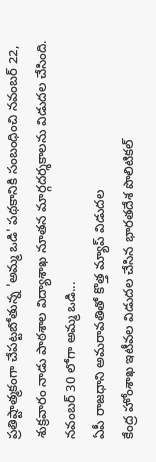ప్రతిష్టాత్మకంగా చేపట్టబోతున్న 'అమ్మ ఒడి' పథకానికి సంబంధించి నవంబర్ 22, శుక్రవారం నాడు పాఠశాల విద్యాశాఖ నూతన మార్గదర్శకాలను విడుదల చేసింది. నవంబర్ 30 లోగా అమ్మ ఒడి...
ఏపీ రాజధాని అమరావతితో కొత్త మ్యాప్ విడుదల
కేంద్ర హోంశాఖ ఇటీవల విడుదల చేసిన భారతదేశ పొలిటికల్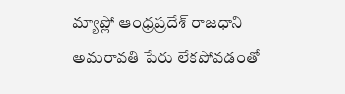మ్యాప్లో ఆంధ్రప్రదేశ్ రాజధాని అమరావతి పేరు లేకపోవడంతో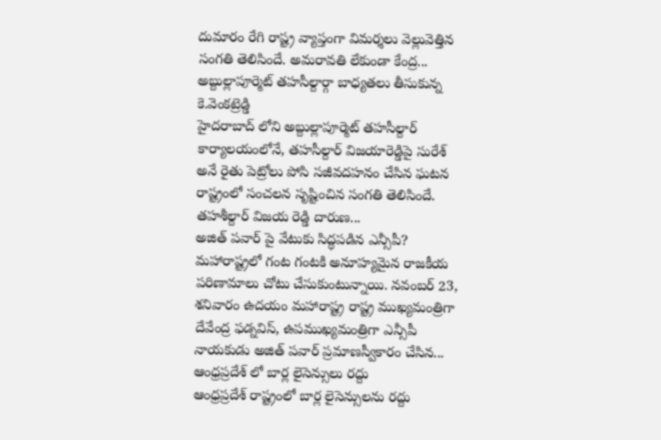దుమారం రేగి రాష్ట్ర వ్యాప్తంగా విమర్శలు వెల్లువెత్తిన సంగతి తెలిసిందే. అమరావతి లేకుండా కేంద్ర...
అబ్దుల్లాపూర్మెట్ తహసీల్దార్గా బాధ్యతలు తీసుకున్న కె.వెంకట్రెడ్డి
హైదరాబాద్ లోని అబ్దుల్లాపూర్మెట్ తహసీల్దార్ కార్యాలయంలోనే, తహసీల్దార్ విజయారెడ్డిపై సురేశ్ అనే రైతు పెట్రోలు పోసి సజీవదహనం చేసిన ఘటన రాష్ట్రంలో సంచలన సృష్టించిన సంగతి తెలిసిందే. తహశీల్దార్ విజయ రెడ్డి దారుణ...
అజిత్ పవార్ పై వేటుకు సిద్ధపడిన ఎన్సీపీ?
మహారాష్ట్రలో గంట గంటకి అనూహ్యమైన రాజకీయ పరిణామాలు చోటు చేసుకుంటున్నాయి. నవంబర్ 23, శనివారం ఉదయం మహారాష్ట్ర రాష్ట్ర ముఖ్యమంత్రిగా దేవేంద్ర ఫడ్నవిస్, ఉపముఖ్యమంత్రిగా ఎన్సీపీ నాయకుడు అజిత్ పవార్ ప్రమాణస్వీకారం చేసిన...
ఆంధ్రప్రదేశ్ లో బార్ల లైసెన్సులు రద్దు
ఆంధ్రప్రదేశ్ రాష్ట్రంలో బార్ల లైసెన్సులను రద్దు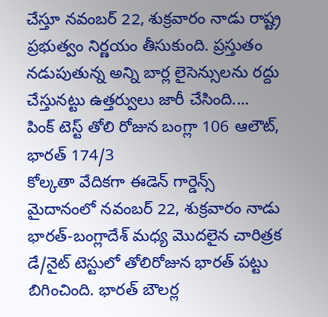చేస్తూ నవంబర్ 22, శుక్రవారం నాడు రాష్ట్ర ప్రభుత్వం నిర్ణయం తీసుకుంది. ప్రస్తుతం నడుపుతున్న అన్ని బార్ల లైసెన్సులను రద్దు చేస్తునట్టు ఉత్తర్వులు జారీ చేసింది....
పింక్ టెస్ట్ తోలి రోజున బంగ్లా 106 ఆలౌట్, భారత్ 174/3
కోల్కతా వేదికగా ఈడెన్ గార్డెన్స్ మైదానంలో నవంబర్ 22, శుక్రవారం నాడు భారత్-బంగ్లాదేశ్ మధ్య మొదలైన చారిత్రక డే/నైట్ టెస్టులో తోలిరోజున భారత్ పట్టు బిగించింది. భారత్ బౌలర్ల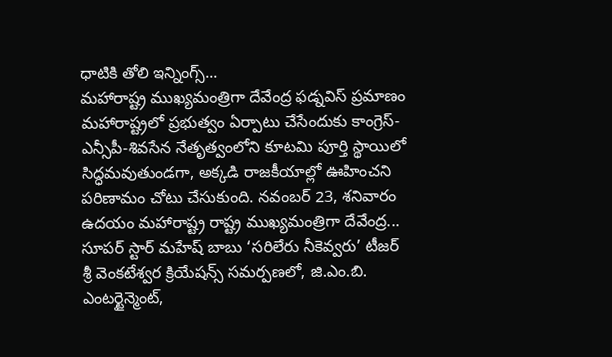ధాటికి తోలి ఇన్నింగ్స్...
మహారాష్ట్ర ముఖ్యమంత్రిగా దేవేంద్ర ఫడ్నవిస్ ప్రమాణం
మహారాష్ట్రలో ప్రభుత్వం ఏర్పాటు చేసేందుకు కాంగ్రెస్-ఎన్సీపీ-శివసేన నేతృత్వంలోని కూటమి పూర్తి స్థాయిలో సిద్ధమవుతుండగా, అక్కడి రాజకీయాల్లో ఊహించని పరిణామం చోటు చేసుకుంది. నవంబర్ 23, శనివారం ఉదయం మహారాష్ట్ర రాష్ట్ర ముఖ్యమంత్రిగా దేవేంద్ర...
సూపర్ స్టార్ మహేష్ బాబు ‘సరిలేరు నీకెవ్వరు’ టీజర్
శ్రీ వెంకటేశ్వర క్రియేషన్స్ సమర్పణలో, జి.ఎం.బి. ఎంటర్టైన్మెంట్,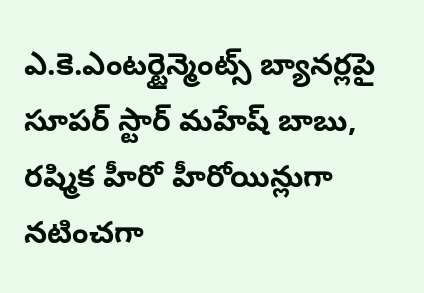ఎ.కె.ఎంటర్టైన్మెంట్స్ బ్యానర్లపై సూపర్ స్టార్ మహేష్ బాబు, రష్మిక హీరో హీరోయిన్లుగా నటించగా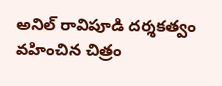అనిల్ రావిపూడి దర్శకత్వం వహించిన చిత్రం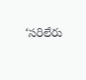‘సరిలేరు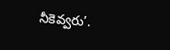నీకెవ్వరు’.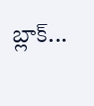బ్లాక్...